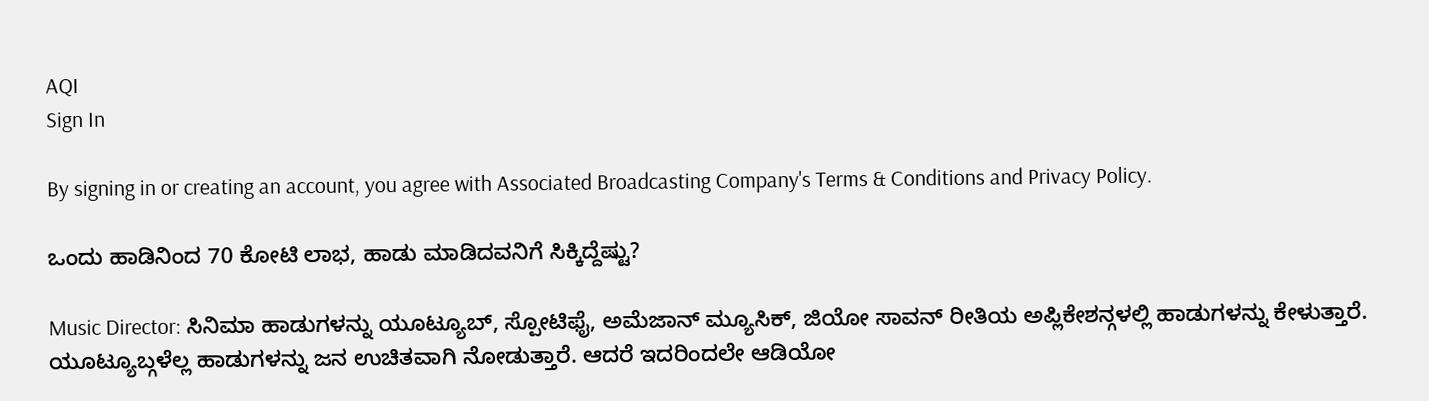AQI
Sign In

By signing in or creating an account, you agree with Associated Broadcasting Company's Terms & Conditions and Privacy Policy.

ಒಂದು ಹಾಡಿನಿಂದ 70 ಕೋಟಿ ಲಾಭ, ಹಾಡು ಮಾಡಿದವನಿಗೆ ಸಿಕ್ಕಿದ್ದೆಷ್ಟು?

Music Director: ಸಿನಿಮಾ ಹಾಡುಗಳನ್ನು ಯೂಟ್ಯೂಬ್, ಸ್ಪೋಟಿಫೈ, ಅಮೆಜಾನ್ ಮ್ಯೂಸಿಕ್, ಜಿಯೋ ಸಾವನ್ ರೀತಿಯ ಅಪ್ಲಿಕೇಶನ್ಗಳಲ್ಲಿ ಹಾಡುಗಳನ್ನು ಕೇಳುತ್ತಾರೆ. ಯೂಟ್ಯೂಬ್ಗಳೆಲ್ಲ ಹಾಡುಗಳನ್ನು ಜನ ಉಚಿತವಾಗಿ ನೋಡುತ್ತಾರೆ. ಆದರೆ ಇದರಿಂದಲೇ ಆಡಿಯೋ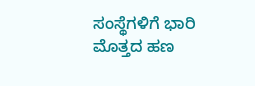ಸಂಸ್ಥೆಗಳಿಗೆ ಭಾರಿ ಮೊತ್ತದ ಹಣ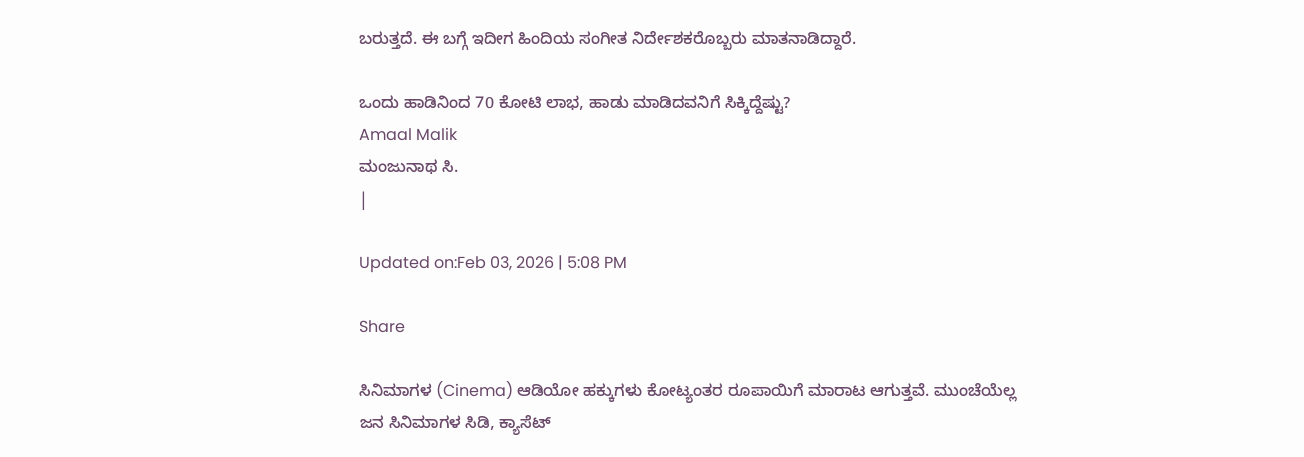ಬರುತ್ತದೆ. ಈ ಬಗ್ಗೆ ಇದೀಗ ಹಿಂದಿಯ ಸಂಗೀತ ನಿರ್ದೇಶಕರೊಬ್ಬರು ಮಾತನಾಡಿದ್ದಾರೆ.

ಒಂದು ಹಾಡಿನಿಂದ 70 ಕೋಟಿ ಲಾಭ, ಹಾಡು ಮಾಡಿದವನಿಗೆ ಸಿಕ್ಕಿದ್ದೆಷ್ಟು?
Amaal Malik
ಮಂಜುನಾಥ ಸಿ.
|

Updated on:Feb 03, 2026 | 5:08 PM

Share

ಸಿನಿಮಾಗಳ (Cinema) ಆಡಿಯೋ ಹಕ್ಕುಗಳು ಕೋಟ್ಯಂತರ ರೂಪಾಯಿಗೆ ಮಾರಾಟ ಆಗುತ್ತವೆ. ಮುಂಚೆಯೆಲ್ಲ ಜನ ಸಿನಿಮಾಗಳ ಸಿಡಿ, ಕ್ಯಾಸೆಟ್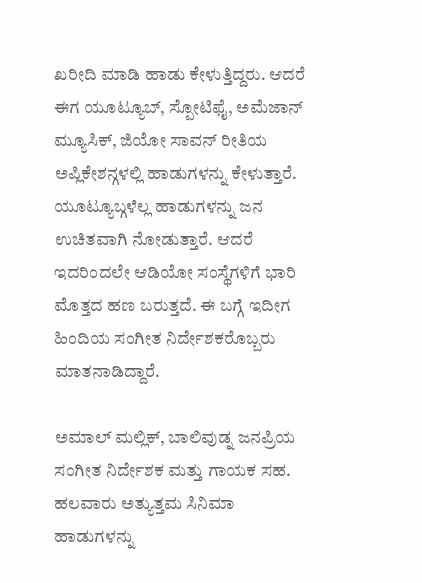ಖರೀದಿ ಮಾಡಿ ಹಾಡು ಕೇಳುತ್ತಿದ್ದರು. ಆದರೆ ಈಗ ಯೂಟ್ಯೂಬ್, ಸ್ಪೋಟಿಫೈ, ಅಮೆಜಾನ್ ಮ್ಯೂಸಿಕ್, ಜಿಯೋ ಸಾವನ್ ರೀತಿಯ ಅಪ್ಲಿಕೇಶನ್ಗಳಲ್ಲಿ ಹಾಡುಗಳನ್ನು ಕೇಳುತ್ತಾರೆ. ಯೂಟ್ಯೂಬ್ಗಳೆಲ್ಲ ಹಾಡುಗಳನ್ನು ಜನ ಉಚಿತವಾಗಿ ನೋಡುತ್ತಾರೆ. ಆದರೆ ಇದರಿಂದಲೇ ಆಡಿಯೋ ಸಂಸ್ಥೆಗಳಿಗೆ ಭಾರಿ ಮೊತ್ತದ ಹಣ ಬರುತ್ತದೆ. ಈ ಬಗ್ಗೆ ಇದೀಗ ಹಿಂದಿಯ ಸಂಗೀತ ನಿರ್ದೇಶಕರೊಬ್ಬರು ಮಾತನಾಡಿದ್ದಾರೆ.

ಅಮಾಲ್ ಮಲ್ಲಿಕ್, ಬಾಲಿವುಡ್ನ ಜನಪ್ರಿಯ ಸಂಗೀತ ನಿರ್ದೇಶಕ ಮತ್ತು ಗಾಯಕ ಸಹ. ಹಲವಾರು ಅತ್ಯುತ್ತಮ ಸಿನಿಮಾ ಹಾಡುಗಳನ್ನು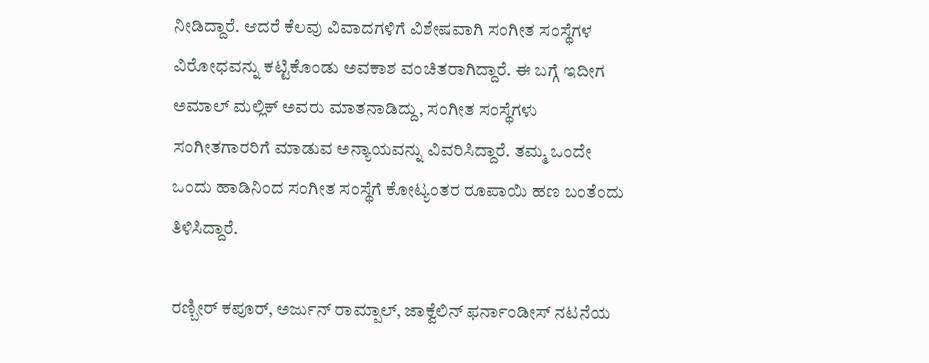ನೀಡಿದ್ದಾರೆ. ಆದರೆ ಕೆಲವು ವಿವಾದಗಳಿಗೆ ವಿಶೇಷವಾಗಿ ಸಂಗೀತ ಸಂಸ್ಥೆಗಳ ವಿರೋಧವನ್ನು ಕಟ್ಟಿಕೊಂಡು ಅವಕಾಶ ವಂಚಿತರಾಗಿದ್ದಾರೆ. ಈ ಬಗ್ಗೆ ಇದೀಗ ಅಮಾಲ್ ಮಲ್ಲಿಕ್ ಅವರು ಮಾತನಾಡಿದ್ದು, ಸಂಗೀತ ಸಂಸ್ಥೆಗಳು ಸಂಗೀತಗಾರರಿಗೆ ಮಾಡುವ ಅನ್ಯಾಯವನ್ನು ವಿವರಿಸಿದ್ದಾರೆ. ತಮ್ಮ ಒಂದೇ ಒಂದು ಹಾಡಿನಿಂದ ಸಂಗೀತ ಸಂಸ್ಥೆಗೆ ಕೋಟ್ಯಂತರ ರೂಪಾಯಿ ಹಣ ಬಂತೆಂದು ತಿಳಿಸಿದ್ದಾರೆ.

ರಣ್ಬೀರ್ ಕಪೂರ್, ಅರ್ಜುನ್ ರಾಮ್ಪಾಲ್, ಜಾಕ್ವೆಲಿನ್ ಫರ್ನಾಂಡೀಸ್ ನಟನೆಯ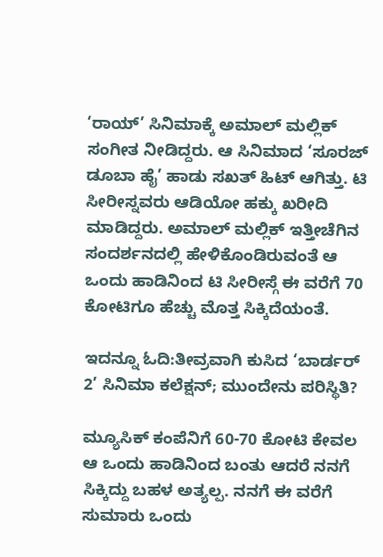‘ರಾಯ್’ ಸಿನಿಮಾಕ್ಕೆ ಅಮಾಲ್ ಮಲ್ಲಿಕ್ ಸಂಗೀತ ನೀಡಿದ್ದರು. ಆ ಸಿನಿಮಾದ ‘ಸೂರಜ್ ಡೂಬಾ ಹೈ’ ಹಾಡು ಸಖತ್ ಹಿಟ್ ಆಗಿತ್ತು. ಟಿ ಸೀರೀಸ್ನವರು ಆಡಿಯೋ ಹಕ್ಕು ಖರೀದಿ ಮಾಡಿದ್ದರು. ಅಮಾಲ್ ಮಲ್ಲಿಕ್ ಇತ್ತೀಚೆಗಿನ ಸಂದರ್ಶನದಲ್ಲಿ ಹೇಳಿಕೊಂಡಿರುವಂತೆ ಆ ಒಂದು ಹಾಡಿನಿಂದ ಟಿ ಸೀರೀಸ್ಗೆ ಈ ವರೆಗೆ 70 ಕೋಟಿಗೂ ಹೆಚ್ಚು ಮೊತ್ತ ಸಿಕ್ಕಿದೆಯಂತೆ.

ಇದನ್ನೂ ಓದಿ:ತೀವ್ರವಾಗಿ ಕುಸಿದ ‘ಬಾರ್ಡರ್ 2’ ಸಿನಿಮಾ ಕಲೆಕ್ಷನ್; ಮುಂದೇನು ಪರಿಸ್ಥಿತಿ?

ಮ್ಯೂಸಿಕ್ ಕಂಪೆನಿಗೆ 60-70 ಕೋಟಿ ಕೇವಲ ಆ ಒಂದು ಹಾಡಿನಿಂದ ಬಂತು ಆದರೆ ನನಗೆ ಸಿಕ್ಕಿದ್ದು ಬಹಳ ಅತ್ಯಲ್ಪ. ನನಗೆ ಈ ವರೆಗೆ ಸುಮಾರು ಒಂದು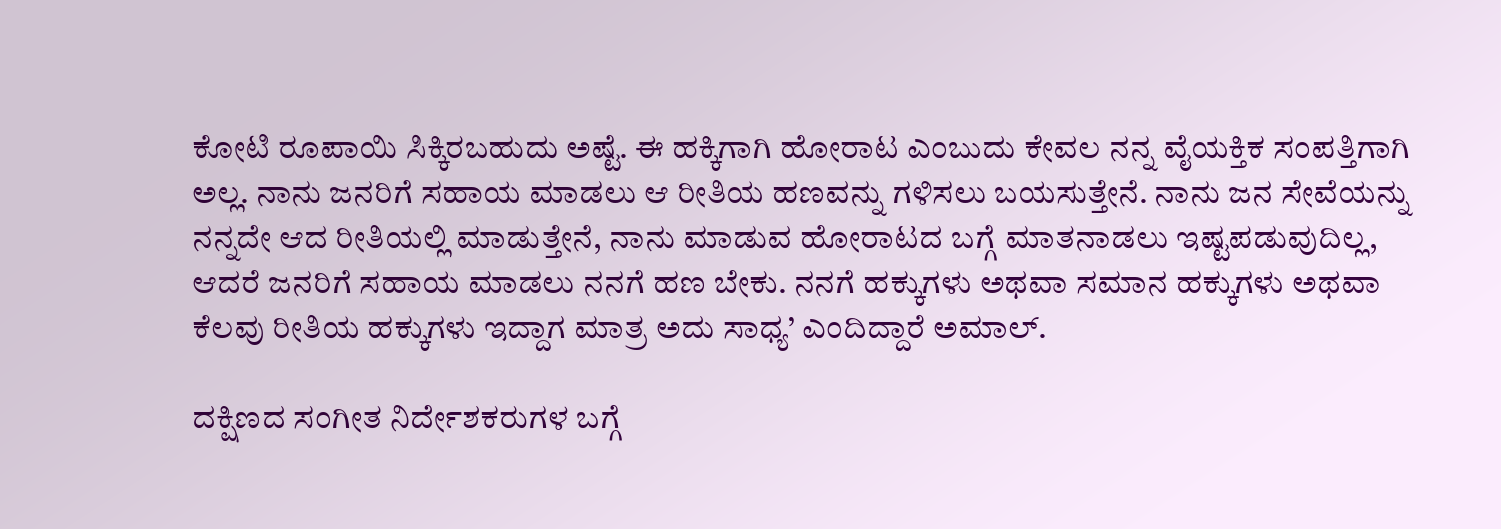ಕೋಟಿ ರೂಪಾಯಿ ಸಿಕ್ಕಿರಬಹುದು ಅಷ್ಟೆ. ಈ ಹಕ್ಕಿಗಾಗಿ ಹೋರಾಟ ಎಂಬುದು ಕೇವಲ ನನ್ನ ವೈಯಕ್ತಿಕ ಸಂಪತ್ತಿಗಾಗಿ ಅಲ್ಲ. ನಾನು ಜನರಿಗೆ ಸಹಾಯ ಮಾಡಲು ಆ ರೀತಿಯ ಹಣವನ್ನು ಗಳಿಸಲು ಬಯಸುತ್ತೇನೆ. ನಾನು ಜನ ಸೇವೆಯನ್ನು ನನ್ನದೇ ಆದ ರೀತಿಯಲ್ಲಿ ಮಾಡುತ್ತೇನೆ, ನಾನು ಮಾಡುವ ಹೋರಾಟದ ಬಗ್ಗೆ ಮಾತನಾಡಲು ಇಷ್ಟಪಡುವುದಿಲ್ಲ, ಆದರೆ ಜನರಿಗೆ ಸಹಾಯ ಮಾಡಲು ನನಗೆ ಹಣ ಬೇಕು. ನನಗೆ ಹಕ್ಕುಗಳು ಅಥವಾ ಸಮಾನ ಹಕ್ಕುಗಳು ಅಥವಾ ಕೆಲವು ರೀತಿಯ ಹಕ್ಕುಗಳು ಇದ್ದಾಗ ಮಾತ್ರ ಅದು ಸಾಧ್ಯ’ ಎಂದಿದ್ದಾರೆ ಅಮಾಲ್.

ದಕ್ಷಿಣದ ಸಂಗೀತ ನಿರ್ದೇಶಕರುಗಳ ಬಗ್ಗೆ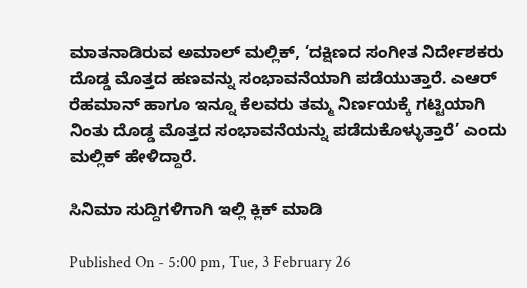ಮಾತನಾಡಿರುವ ಅಮಾಲ್ ಮಲ್ಲಿಕ್, ‘ದಕ್ಷಿಣದ ಸಂಗೀತ ನಿರ್ದೇಶಕರು ದೊಡ್ಡ ಮೊತ್ತದ ಹಣವನ್ನು ಸಂಭಾವನೆಯಾಗಿ ಪಡೆಯುತ್ತಾರೆ. ಎಆರ್ ರೆಹಮಾನ್ ಹಾಗೂ ಇನ್ನೂ ಕೆಲವರು ತಮ್ಮ ನಿರ್ಣಯಕ್ಕೆ ಗಟ್ಟಿಯಾಗಿ ನಿಂತು ದೊಡ್ಡ ಮೊತ್ತದ ಸಂಭಾವನೆಯನ್ನು ಪಡೆದುಕೊಳ್ಳುತ್ತಾರೆ’ ಎಂದು ಮಲ್ಲಿಕ್ ಹೇಳಿದ್ದಾರೆ.

ಸಿನಿಮಾ ಸುದ್ದಿಗಳಿಗಾಗಿ ಇಲ್ಲಿ ಕ್ಲಿಕ್ ಮಾಡಿ

Published On - 5:00 pm, Tue, 3 February 26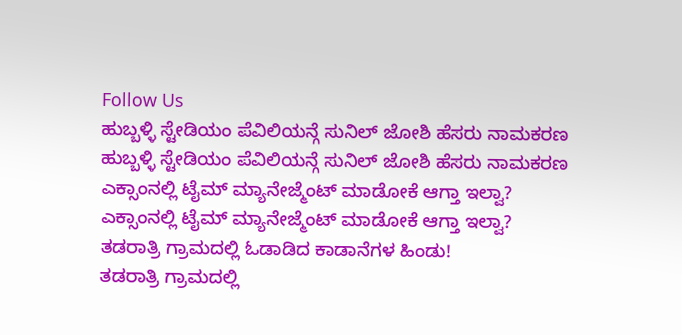Follow Us
ಹುಬ್ಬಳ್ಳಿ ಸ್ಟೇಡಿಯಂ ಪೆವಿಲಿಯನ್ಗೆ ಸುನಿಲ್ ಜೋಶಿ ಹೆಸರು ನಾಮಕರಣ
ಹುಬ್ಬಳ್ಳಿ ಸ್ಟೇಡಿಯಂ ಪೆವಿಲಿಯನ್ಗೆ ಸುನಿಲ್ ಜೋಶಿ ಹೆಸರು ನಾಮಕರಣ
ಎಕ್ಸಾಂನಲ್ಲಿ ಟೈಮ್ ಮ್ಯಾನೇಜ್ಮೆಂಟ್ ಮಾಡೋಕೆ ಆಗ್ತಾ ಇಲ್ವಾ?
ಎಕ್ಸಾಂನಲ್ಲಿ ಟೈಮ್ ಮ್ಯಾನೇಜ್ಮೆಂಟ್ ಮಾಡೋಕೆ ಆಗ್ತಾ ಇಲ್ವಾ?
ತಡರಾತ್ರಿ ಗ್ರಾಮದಲ್ಲಿ ಓಡಾಡಿದ ಕಾಡಾನೆಗಳ ಹಿಂಡು!
ತಡರಾತ್ರಿ ಗ್ರಾಮದಲ್ಲಿ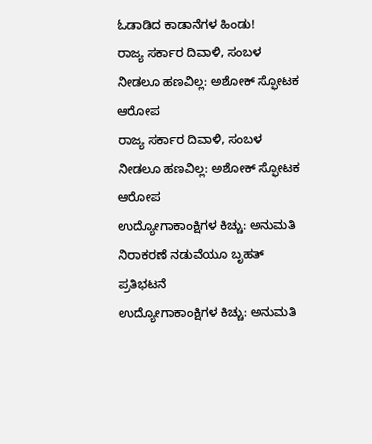ಓಡಾಡಿದ ಕಾಡಾನೆಗಳ ಹಿಂಡು!
ರಾಜ್ಯ ಸರ್ಕಾರ ದಿವಾಳಿ, ಸಂಬಳ ನೀಡಲೂ ಹಣವಿಲ್ಲ: ಅಶೋಕ್ ಸ್ಫೋಟಕ ಆರೋಪ
ರಾಜ್ಯ ಸರ್ಕಾರ ದಿವಾಳಿ, ಸಂಬಳ ನೀಡಲೂ ಹಣವಿಲ್ಲ: ಅಶೋಕ್ ಸ್ಫೋಟಕ ಆರೋಪ
ಉದ್ಯೋಗಾಕಾಂಕ್ಷಿಗಳ ಕಿಚ್ಚು: ಅನುಮತಿ ನಿರಾಕರಣೆ ನಡುವೆಯೂ ಬೃಹತ್ ಪ್ರತಿಭಟನೆ
ಉದ್ಯೋಗಾಕಾಂಕ್ಷಿಗಳ ಕಿಚ್ಚು: ಅನುಮತಿ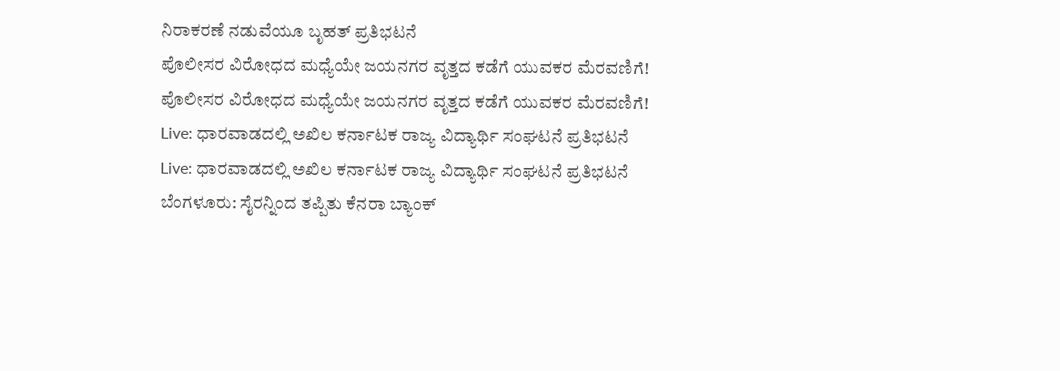ನಿರಾಕರಣೆ ನಡುವೆಯೂ ಬೃಹತ್ ಪ್ರತಿಭಟನೆ
ಪೊಲೀಸರ ವಿರೋಧದ ಮಧ್ಯೆಯೇ ಜಯನಗರ ವೃತ್ತದ ಕಡೆಗೆ ಯುವಕರ ಮೆರವಣಿಗೆ!
ಪೊಲೀಸರ ವಿರೋಧದ ಮಧ್ಯೆಯೇ ಜಯನಗರ ವೃತ್ತದ ಕಡೆಗೆ ಯುವಕರ ಮೆರವಣಿಗೆ!
Live: ಧಾರವಾಡದಲ್ಲಿ ಅಖಿಲ ಕರ್ನಾಟಕ ರಾಜ್ಯ ವಿದ್ಯಾರ್ಥಿ ಸಂಘಟನೆ ಪ್ರತಿಭಟನೆ
Live: ಧಾರವಾಡದಲ್ಲಿ ಅಖಿಲ ಕರ್ನಾಟಕ ರಾಜ್ಯ ವಿದ್ಯಾರ್ಥಿ ಸಂಘಟನೆ ಪ್ರತಿಭಟನೆ
ಬೆಂಗಳೂರು: ಸೈರನ್ನಿಂದ ತಪ್ಪಿತು ಕೆನರಾ ಬ್ಯಾಂಕ್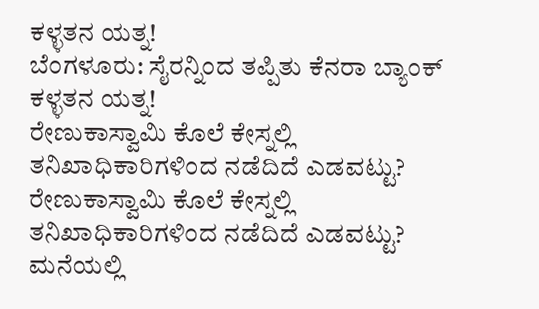ಕಳ್ಳತನ ಯತ್ನ!
ಬೆಂಗಳೂರು: ಸೈರನ್ನಿಂದ ತಪ್ಪಿತು ಕೆನರಾ ಬ್ಯಾಂಕ್ ಕಳ್ಳತನ ಯತ್ನ!
ರೇಣುಕಾಸ್ವಾಮಿ ಕೊಲೆ ಕೇಸ್ನಲ್ಲಿ ತನಿಖಾಧಿಕಾರಿಗಳಿಂದ ನಡೆದಿದೆ ಎಡವಟ್ಟು?
ರೇಣುಕಾಸ್ವಾಮಿ ಕೊಲೆ ಕೇಸ್ನಲ್ಲಿ ತನಿಖಾಧಿಕಾರಿಗಳಿಂದ ನಡೆದಿದೆ ಎಡವಟ್ಟು?
ಮನೆಯಲ್ಲಿ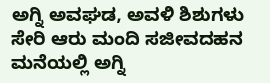ಅಗ್ನಿ ಅವಘಡ, ಅವಳಿ ಶಿಶುಗಳು ಸೇರಿ ಆರು ಮಂದಿ ಸಜೀವದಹನ
ಮನೆಯಲ್ಲಿ ಅಗ್ನಿ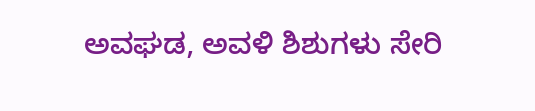ಅವಘಡ, ಅವಳಿ ಶಿಶುಗಳು ಸೇರಿ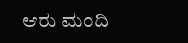ಆರು ಮಂದಿ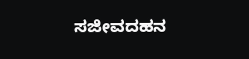ಸಜೀವದಹನ